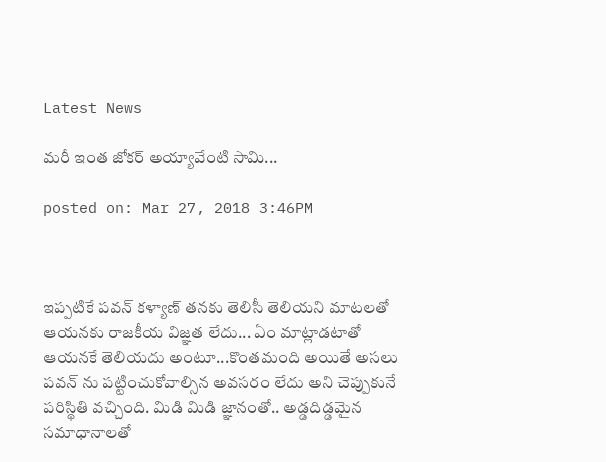Latest News

మరీ ఇంత జోకర్ అయ్యావేంటి సామి...

posted on: Mar 27, 2018 3:46PM



ఇప్పటికే పవన్ కళ్యాణ్ తనకు తెలిసీ తెలియని మాటలతో ఆయనకు రాజకీయ విజ్ఞత లేదు... ఏం మాట్లాడటాతో ఆయనకే తెలియదు అంటూ...కొంతమంది అయితే అసలు పవన్ ను పట్టించుకోవాల్సిన అవసరం లేదు అని చెప్పుకునే పరిస్థితి వచ్చింది. మిడి మిడి జ్ఞానంతో.. అడ్డదిడ్డమైన సమాధానాలతో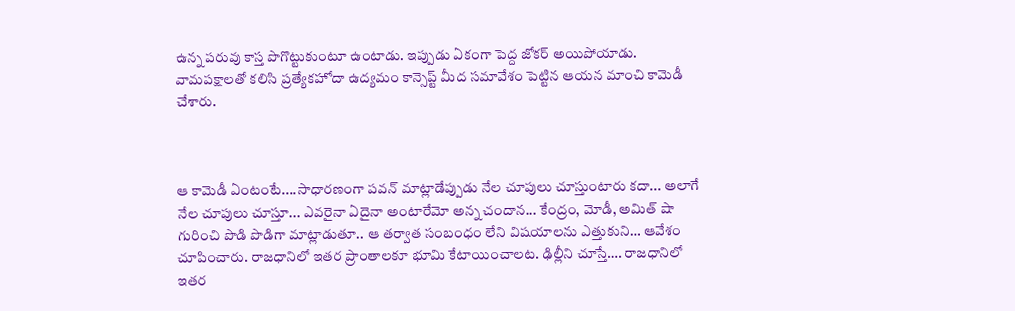ఉన్న పరువు కాస్త పొగొట్టుకుంటూ ఉంటాడు. ఇప్పుడు ఏకంగా పెద్ద జోకర్ అయిపోయాడు. వామపక్షాలతో కలిసి ప్రత్యేకహోదా ఉద్యమం కాన్సెప్ట్ మీద సమావేశం పెట్టిన ఆయన మాంచి కామెడీ చేశారు.



ఆ కామెడీ ఏంటంటే....సాధారణంగా పవన్ మాట్లాడేప్పుడు నేల చూపులు చూస్తుంటారు కదా... అలాగే నేల చూపులు చూస్తూ... ఎవరైనా ఏదైనా అంటారేమో అన్న చందాన... కేంద్రం, మోడీ, అమిత్ షా గురించి పొడి పొడిగా మాట్లాడుతూ.. ఆ తర్వాత సంబంధం లేని విషయాలను ఎత్తుకుని… ఆవేశం చూపించారు. రాజధానిలో ఇతర ప్రాంతాలకూ భూమి కేటాయించాలట. ఢిల్లీని చూస్తే…. రాజధానిలో ఇతర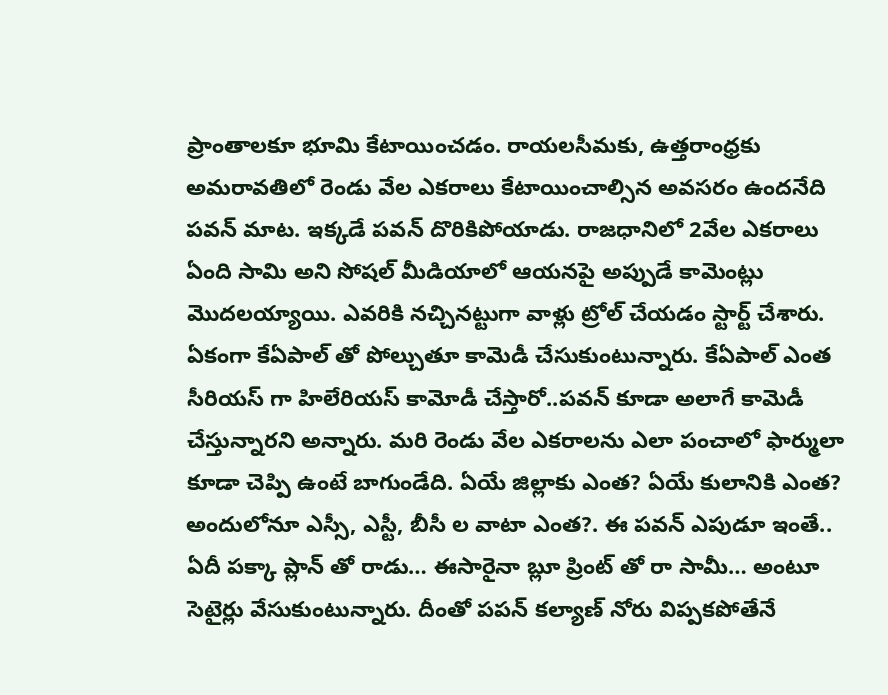ప్రాంతాలకూ భూమి కేటాయించడం. రాయలసీమకు, ఉత్తరాంధ్రకు అమరావతిలో రెండు వేల ఎకరాలు కేటాయించాల్సిన అవసరం ఉందనేది పవన్ మాట. ఇక్కడే పవన్ దొరికిపోయాడు. రాజధానిలో 2వేల ఎకరాలు ఏంది సామి అని సోషల్ మీడియాలో ఆయనపై అప్పుడే కామెంట్లు మొదలయ్యాయి. ఎవరికి నచ్చినట్టుగా వాళ్లు ట్రోల్ చేయడం స్టార్ట్ చేశారు. ఏకంగా కేఏపాల్ తో పోల్చుతూ కామెడీ చేసుకుంటున్నారు. కేఏపాల్ ఎంత సీరియస్ గా హిలేరియస్ కామోడీ చేస్తారో..పవన్ కూడా అలాగే కామెడీ చేస్తున్నారని అన్నారు. మ‌రి రెండు వేల ఎక‌రాల‌ను ఎలా పంచాలో ఫార్ములా కూడా చెప్పి ఉంటే బాగుండేది. ఏయే జిల్లాకు ఎంత‌? ఏయే కులానికి ఎంత‌? అందులోనూ ఎస్సీ, ఎస్టీ, బీసీ ల వాటా ఎంత‌?. ఈ ప‌వ‌న్ ఎపుడూ ఇంతే.. ఏదీ ప‌క్కా ప్లాన్ తో రాడు… ఈసారైనా బ్లూ ప్రింట్ తో రా సామీ… అంటూ సెటైర్లు వేసుకుంటున్నారు. దీంతో పపన్ కల్యాణ్ నోరు విప్పకపోతేనే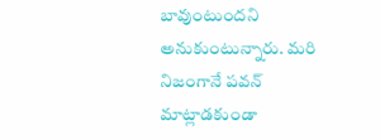బావుంటుందని అనుకుంటున్నారు. మరి నిజంగానే పవన్ మాట్లాడకుండా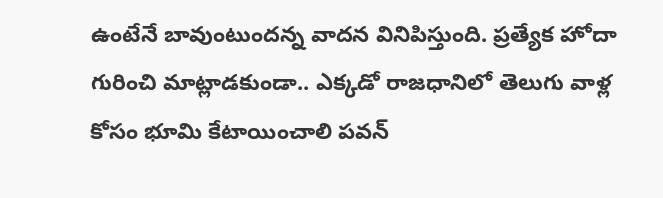ఉంటేనే బావుంటుందన్న వాదన వినిపిస్తుంది. ప్రత్యేక హోదా గురించి మాట్లాడకుండా.. ఎక్కడో రాజధానిలో తెలుగు వాళ్ల కోసం భూమి కేటాయించాలి పవన్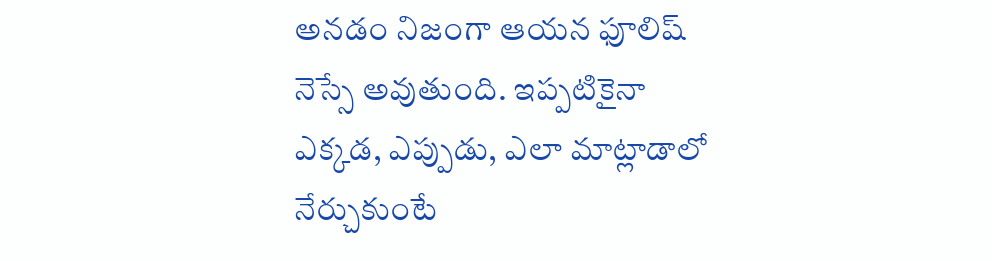అనడం నిజంగా ఆయన ఫూలిష్  నెస్సే అవుతుంది. ఇప్పటికైనా ఎక్కడ, ఎప్పుడు, ఎలా మాట్లాడాలో నేర్చుకుంటే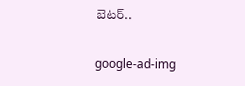బెటర్..

google-ad-img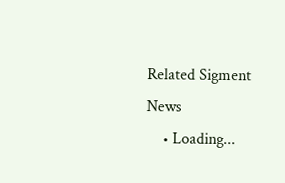Related Sigment News
    • Loading...